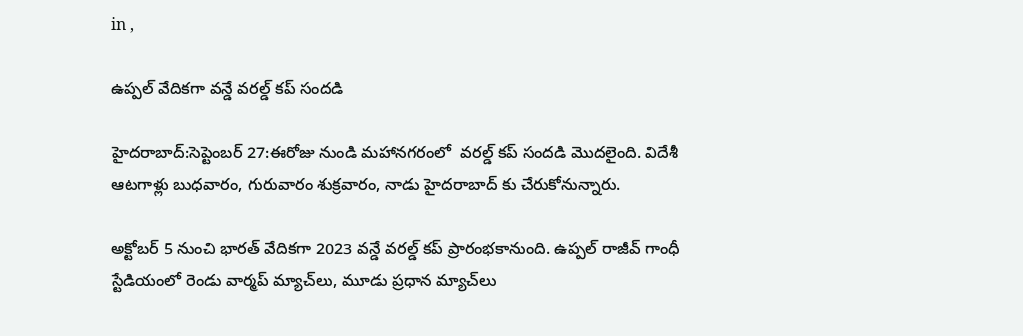in ,

ఉప్పల్ వేదికగా వన్డే వరల్డ్ కప్ సందడి

హైదరాబాద్:సెప్టెంబర్ 27:ఈరోజు నుండి మహానగరంలో  వరల్డ్ కప్ సందడి మొదలైంది. విదేశీ ఆటగాళ్లు బుధవారం, గురువారం శుక్రవారం, నాడు హైదరాబాద్ కు చేరుకోనున్నారు.

అక్టోబర్ 5 నుంచి భారత్ వేదికగా 2023 వన్డే వరల్డ్ కప్ ప్రారంభకానుంది. ఉప్పల్ రాజీవ్ గాంధీ స్టేడియంలో రెండు వార్మప్ మ్యాచ్‌లు, మూడు ప్రధాన మ్యాచ్‌లు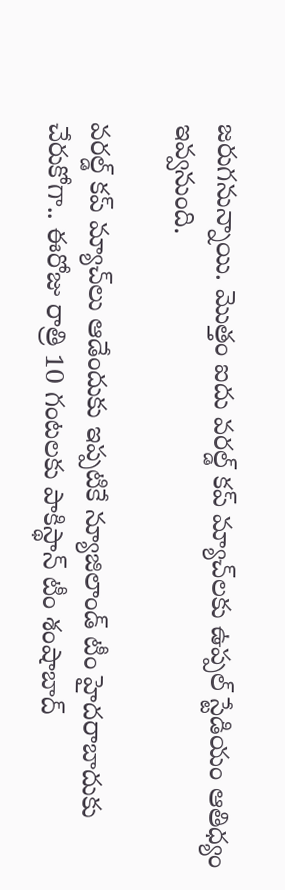జరుగనున్నాయి. మొత్తం ఐదు వరల్డ్ కప్ మ్యాచ్‌లకు ఉప్పల్ స్టేడియం ఆతిధ్యం ఇవ్వనుంది.

వరల్డ్ కప్ మ్యాచ్‌లు ఆడేందుకు ఇప్పటికే న్యూజిలాండ్ టీం హైదరాబాదుకు  చేరుకోగా.. ఈరోజు రాత్రి 10 గంటలకు పాకిస్థాన్ టీం శంషాబాద్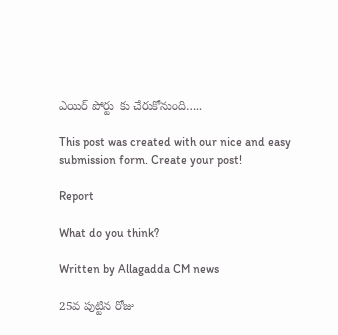ఎయిర్ పోర్టు  కు చేరుకోనుంది…..

This post was created with our nice and easy submission form. Create your post!

Report

What do you think?

Written by Allagadda CM news

25వ పుట్టిన రోజు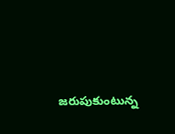జరుపుకుంటున్న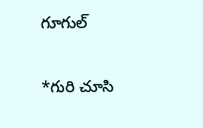గూగుల్

*గురి చూసి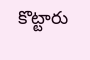కొట్టారు